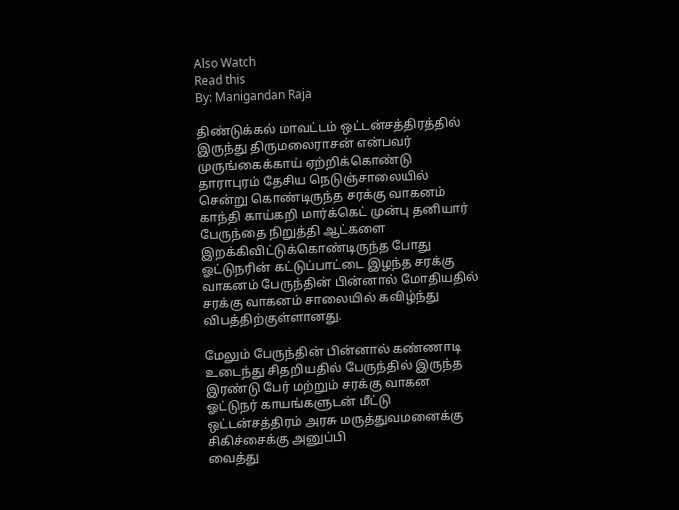Also Watch
Read this
By: Manigandan Raja

திண்டுக்கல் மாவட்டம் ஒட்டன்சத்திரத்தில் இருந்து திருமலைராசன் என்பவர் முருங்கைக்காய் ஏற்றிக்கொண்டு தாராபுரம் தேசிய நெடுஞ்சாலையில் சென்று கொண்டிருந்த சரக்கு வாகனம் காந்தி காய்கறி மார்க்கெட் முன்பு தனியார் பேருந்தை நிறுத்தி ஆட்களை இறக்கிவிட்டுக்கொண்டிருந்த போது ஓட்டுநரின் கட்டுப்பாட்டை இழந்த சரக்கு வாகனம் பேருந்தின் பின்னால் மோதியதில் சரக்கு வாகனம் சாலையில் கவிழ்ந்து விபத்திற்குள்ளானது.

மேலும் பேருந்தின் பின்னால் கண்ணாடி உடைந்து சிதறியதில் பேருந்தில் இருந்த இரண்டு பேர் மற்றும் சரக்கு வாகன ஓட்டுநர் காயங்களுடன் மீட்டு ஒட்டன்சத்திரம் அரசு மருத்துவமனைக்கு சிகிச்சைக்கு அனுப்பி
வைத்து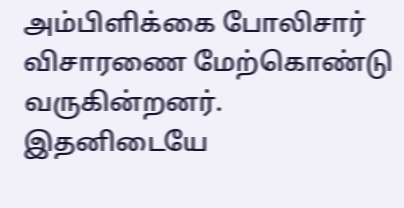அம்பிளிக்கை போலிசார் விசாரணை மேற்கொண்டு வருகின்றனர். இதனிடையே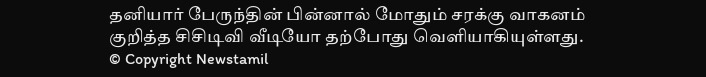தனியார் பேருந்தின் பின்னால் மோதும் சரக்கு வாகனம் குறித்த சிசிடிவி வீடியோ தற்போது வெளியாகியுள்ளது.
© Copyright Newstamil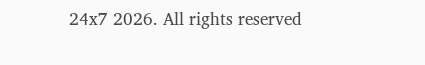24x7 2026. All rights reserved